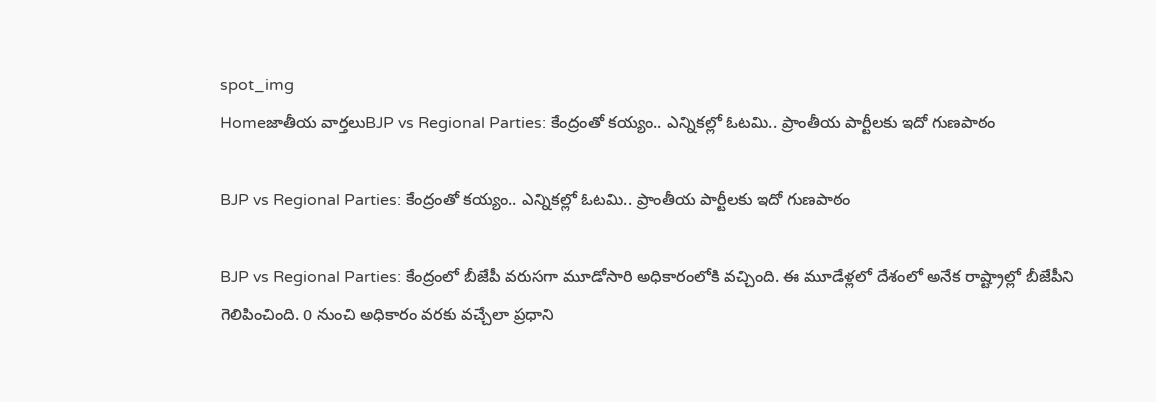spot_img
Homeజాతీయ వార్తలుBJP vs Regional Parties: కేంద్రంతో కయ్యం.. ఎన్నికల్లో ఓటమి.. ప్రాంతీయ పార్టీలకు ఇదో గుణపాఠం

BJP vs Regional Parties: కేంద్రంతో కయ్యం.. ఎన్నికల్లో ఓటమి.. ప్రాంతీయ పార్టీలకు ఇదో గుణపాఠం

BJP vs Regional Parties: కేంద్రంలో బీజేపీ వరుసగా మూడోసారి అధికారంలోకి వచ్చింది. ఈ మూడేళ్లలో దేశంలో అనేక రాష్ట్రాల్లో బీజేపీని గెలిపించింది. 0 నుంచి అధికారం వరకు వచ్చేలా ప్రధాని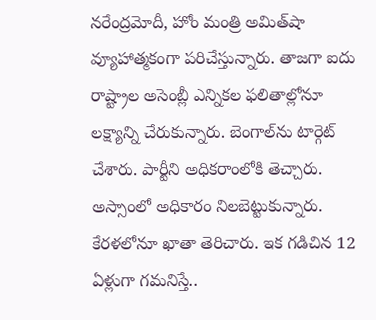నరేంద్రమోదీ, హోం మంత్రి అమిత్‌షా వ్యూహాత్మకంగా పరిచేస్తున్నారు. తాజగా ఐదు రాష్ట్రాల అసెంబ్లీ ఎన్నికల ఫలితాల్లోనూ లక్ష్యాన్ని చేరుకున్నారు. బెంగాల్‌ను టార్గెట్‌ చేశారు. పార్టీని అధికరాంలోకి తెచ్చారు. అస్సాంలో అధికారం నిలబెట్టుకున్నారు. కేరళలోనూ ఖాతా తెరిచారు. ఇక గడిచిన 12 ఏళ్లుగా గమనిస్తే..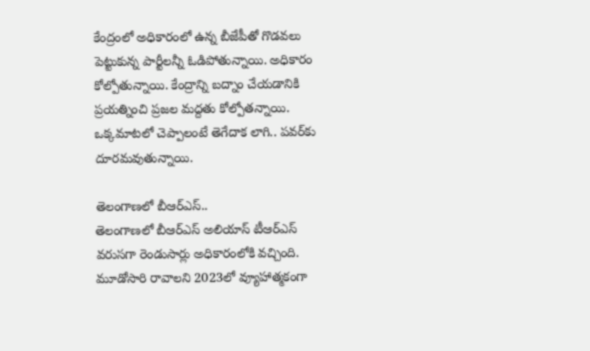కేంద్రంలో అధికారంలో ఉన్న బీజేపీతో గొడవలు పెట్టుకున్న పార్టీలన్నీ ఓడిపోతున్నాయి. అధికారం కోల్పోతున్నాయి. కేంద్రాన్ని బద్నాం చేయడానికి ప్రయత్నించి ప్రజల మద్దతు కోల్పోతన్నాయి. ఒక‍్కమాటలో చెప్పాలంటే తెగేదాక లాగి.. పవర్‌కు దూరమవుతున్నాయి.

తెలంగాణలో బీఆర్‌ఎస్‌..
తెలంగాణలో బీఆర్‌ఎస్‌ అలియాస్‌ టీఆర్‌ఎస్‌ వరుసగా రెండుసార్లు అధికారంలోకి వచ్చింది. మూడోసారి రావాలని 2023లో వ్యూహాత్మకంగా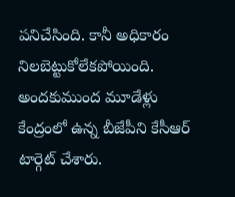పనిచేసింది. కానీ అధికారం నిలబెట్టుకోలేకపోయింది. అందకుముంద మూడేళ్లు కేంద్రంలో ఉన‍్న బీజేపీని కేసీఆర్‌ టార్గెట్‌ చేశారు.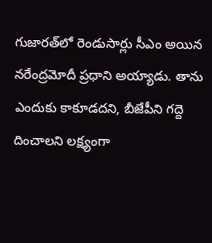గుజారత్‌లో రెండుసార్లు సీఎం అయిన నరేంద్రమోదీ ప్రధాని అయ్యాడు. తాను ఎందుకు కాకూడదని, బీజేపీని గద్దె దించాలని లక్ష్యంగా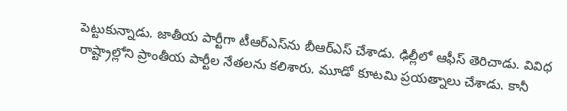పెట్టుకున్నాడు. జాతీయ పార్టీగా టీఆర్‌ఎస్‌ను బీఆర్‌ఎస్‌ చేశాడు. ఢిల్లీలో ఆఫీస్‌ తెరిచాడు. వివిధ రాష్ట్రాల్లోని ప్రాంతీయ పార్టీల నేతలను కలిశారు. మూడో కూటమి ప్రయత్నాలు చేశాడు. కానీ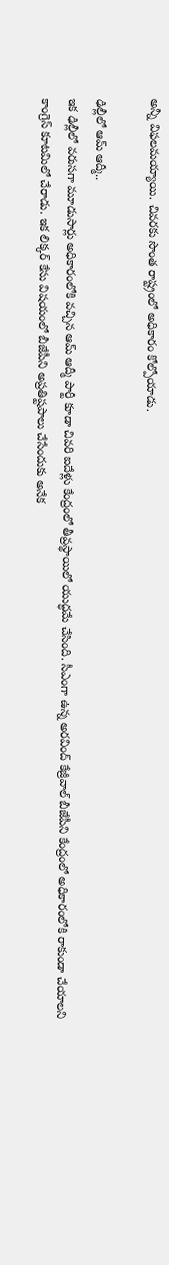అన్నీ విఫలమయ్యాయి. చివరకు సొంత రాష్ట్రంలో అధికారం కోల్పోయాడు.

ఢిల్లీలో ఆమ్‌ ఆద్మీ..
ఇక ఢిల్లీలో వరుసగా మూడుసార్లు అధికారంలోకి వచ్చిన ఆమ్‌ ఆద్మీ పార్టీ కూడా చివరి ఐదేళ్లు కేంద్రంలో తీవ్రస్థాయిలో యుద్ధమే చేసింది. సీఎంగా ఉన‍్న అరవింద్‌ కేజ్రీవాల్‌ బీజేపీని కేంద్రంలో అధికారంలోకి రాకుండా చేయాలని కాంగ్రెస్‌ కూటమిలో చేరాడు. ఇక లిక్కర్‌ కేసు విషయంలో బీజేపీని అప్రతిష్టపాలు చేసేందుకు అనేక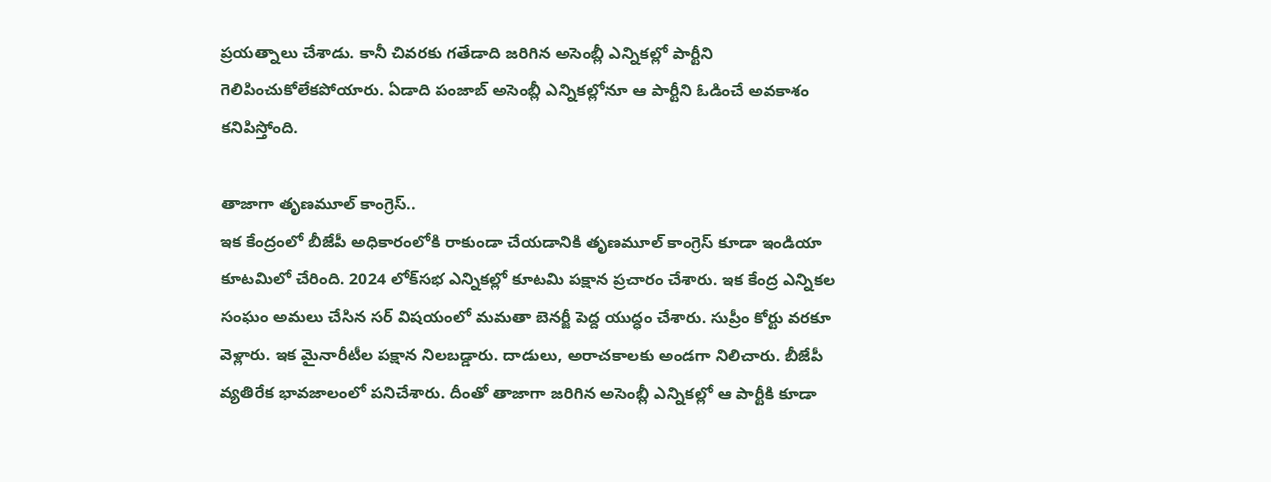ప్రయత్నాలు చేశాడు. కానీ చివరకు గతేడాది జరిగిన అసెంబ్లీ ఎన్నికల్లో పార్టీని గెలిపించుకోలేకపోయారు. ఏడాది పంజాబ్‌ అసెంబ్లీ ఎన్నికల్లోనూ ఆ పార్టీని ఓడించే అవకాశం కనిపిస్తోంది.

తాజాగా తృణమూల్‌ కాంగ్రెస్‌..
ఇక కేంద్రంలో బీజేపీ అధికారంలోకి రాకుండా చేయడానికి తృణమూల్‌ కాంగ్రెస్‌ కూడా ఇండియా కూటమిలో చేరింది. 2024 లోక్‌సభ ఎన్నికల్లో కూటమి పక్షాన ప్రచారం చేశారు. ఇక కేంద్ర ఎన్నికల సంఘం అమలు చేసిన సర్‌ విషయంలో మమతా బెనర్జీ పెద్ద యుద్ధం చేశారు. సుప్రీం కోర్టు వరకూ వెళ్లారు. ఇక మైనారీటీల పక్షాన నిలబడ్డారు. దాడులు, అరాచకాలకు అండగా నిలిచారు. బీజేపీ వ్యతిరేక భావజాలంలో పనిచేశారు. దీంతో తాజాగా జరిగిన అసెంబ్లీ ఎన్నికల్లో ఆ పార్టీకి కూడా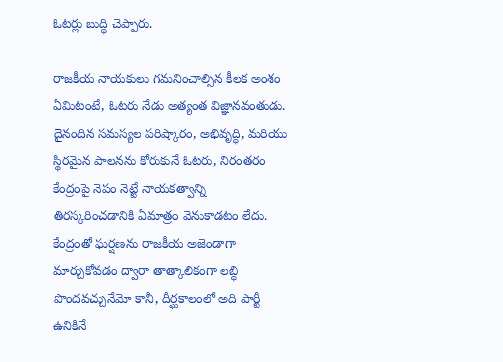ఓటర్లు బుద్ధి చెప్పారు.

రాజకీయ నాయకులు గమనించాల్సిన కీలక అంశం ఏమిటంటే, ఓటరు నేడు అత్యంత విజ్ఞానవంతుడు. దైనందిన సమస్యల పరిష్కారం, అభివృద్ధి, మరియు స్థిరమైన పాలనను కోరుకునే ఓటరు, నిరంతరం కేంద్రంపై నెపం నెట్టే నాయకత్వాన్ని తిరస్కరించడానికి ఏమాత్రం వెనుకాడటం లేదు. కేంద్రంతో ఘర్షణను రాజకీయ అజెండాగా మార్చుకోవడం ద్వారా తాత్కాలికంగా లబ్ధి పొందవచ్చునేమో కానీ, దీర్ఘకాలంలో అది పార్టీ ఉనికినే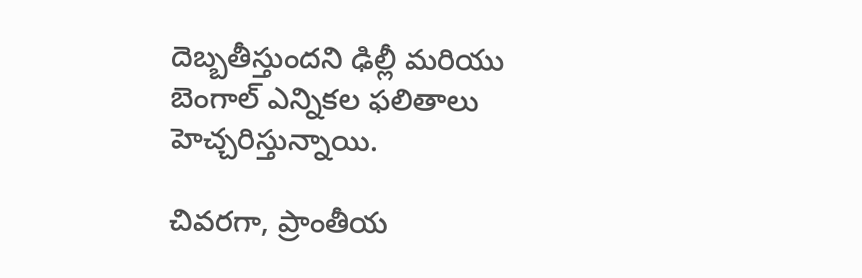దెబ్బతీస్తుందని ఢిల్లీ మరియు బెంగాల్ ఎన్నికల ఫలితాలు హెచ్చరిస్తున్నాయి.

చివరగా, ప్రాంతీయ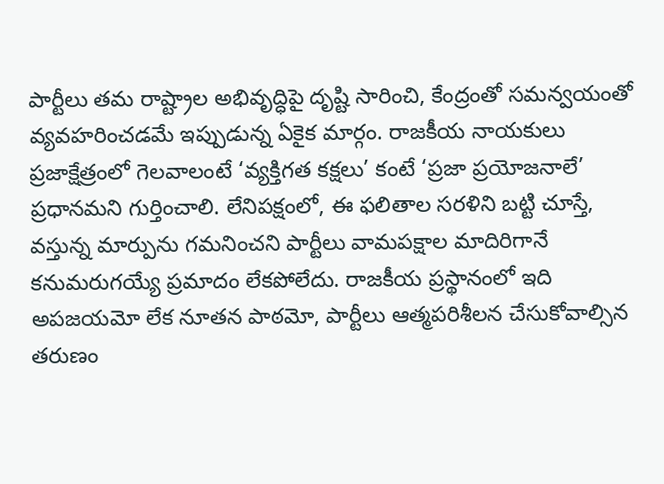పార్టీలు తమ రాష్ట్రాల అభివృద్ధిపై దృష్టి సారించి, కేంద్రంతో సమన్వయంతో వ్యవహరించడమే ఇప్పుడున్న ఏకైక మార్గం. రాజకీయ నాయకులు ప్రజాక్షేత్రంలో గెలవాలంటే ‘వ్యక్తిగత కక్షలు’ కంటే ‘ప్రజా ప్రయోజనాలే’ ప్రధానమని గుర్తించాలి. లేనిపక్షంలో, ఈ ఫలితాల సరళిని బట్టి చూస్తే, వస్తున్న మార్పును గమనించని పార్టీలు వామపక్షాల మాదిరిగానే కనుమరుగయ్యే ప్రమాదం లేకపోలేదు. రాజకీయ ప్రస్థానంలో ఇది అపజయమో లేక నూతన పాఠమో, పార్టీలు ఆత్మపరిశీలన చేసుకోవాల్సిన తరుణం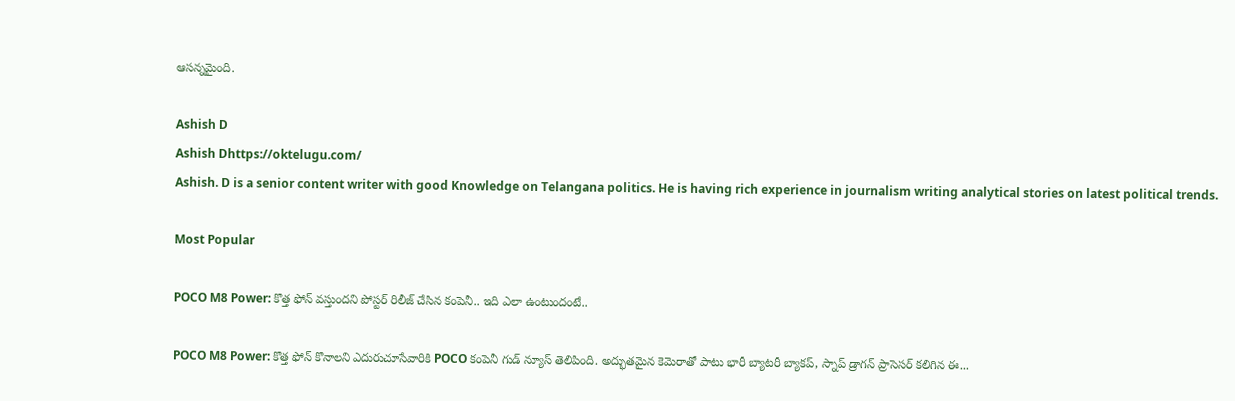ఆసన్నమైంది.

Ashish D
Ashish Dhttps://oktelugu.com/
Ashish. D is a senior content writer with good Knowledge on Telangana politics. He is having rich experience in journalism writing analytical stories on latest political trends.

Most Popular

POCO M8 Power: కొత్త ఫోన్ వస్తుందని పోస్టర్ రిలీజ్ చేసిన కంపెనీ.. ఇది ఎలా ఉంటుందంటే..

POCO M8 Power: కొత్త ఫోన్ కొనాలని ఎదురుచూసేవారికి POCO కంపెనీ గుడ్ న్యూస్ తెలిపింది. అద్భుతమైన కెమెరాతో పాటు భారీ బ్యాటరీ బ్యాకప్, స్నాప్ డ్రాగన్ ప్రాసెసర్ కలిగిన ఈ...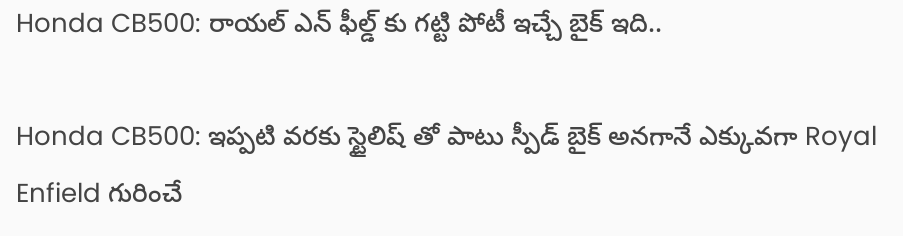Honda CB500: రాయల్ ఎన్ ఫీల్డ్ కు గట్టి పోటీ ఇచ్చే బైక్ ఇది..

Honda CB500: ఇప్పటి వరకు స్టైలిష్ తో పాటు స్పీడ్ బైక్ అనగానే ఎక్కువగా Royal Enfield గురించే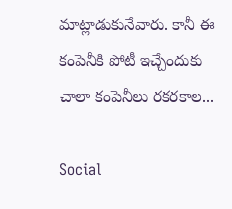మాట్లాడుకునేవారు. కానీ ఈ కంపెనీకి పోటీ ఇచ్చేందుకు చాలా కంపెనీలు రకరకాల...

Social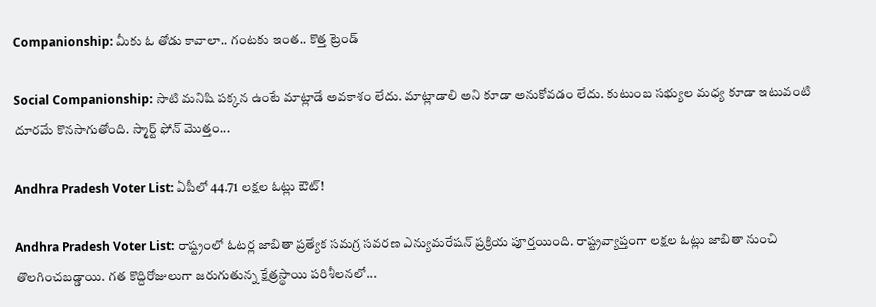Companionship: మీకు ఓ తోడు కావాలా.. గంటకు ఇంత.. కొత్త ట్రెండ్

Social Companionship: సాటి మనిషి పక్కన ఉంటే మాట్లాడే అవకాశం లేదు. మాట్లాడాలి అని కూడా అనుకోవడం లేదు. కుటుంబ సభ్యుల మధ్య కూడా ఇటువంటి దూరమే కొనసాగుతోంది. స్మార్ట్ ఫోన్ మొత్తం...

Andhra Pradesh Voter List: ఏపీలో 44.71 లక్షల ఓట్లు ఔట్!

Andhra Pradesh Voter List: రాష్ట్రంలో ఓటర్ల జాబితా ప్రత్యేక సమగ్ర సవరణ ఎన్యుమరేషన్ ప్రక్రియ పూర్తయింది. రాష్ట్రవ్యాప్తంగా లక్షల ఓట్లు జాబితా నుంచి తొలగించబడ్డాయి. గత కొద్దిరోజులుగా జరుగుతున్న క్షేత్రస్థాయి పరిశీలనలో...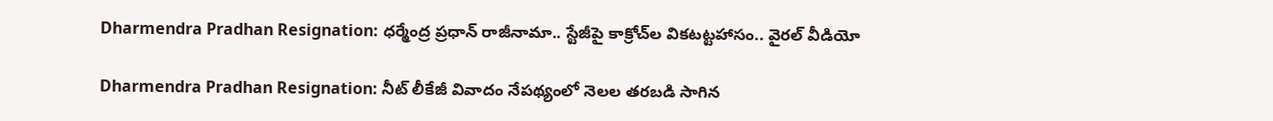Dharmendra Pradhan Resignation: ధర్మేంద్ర ప్రధాన్‌ రాజీనామా.. స్టేజీపై కాక్రోచ్‌ల వికటట్టహాసం.. వైరల్‌ వీడియో

Dharmendra Pradhan Resignation: నీట్‌ లీకేజీ వివాదం నేపథ్యంలో నెలల తరబడి సాగిన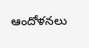ఆందోళనలు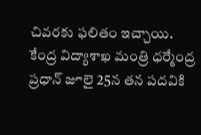చివరకు ఫలితం ఇచ్చాయి. కేంద్ర విద్యాశాఖ మంత్రి ధర్మేంద్ర ప్రధాన్‌ జూలై 25న తన పదవికి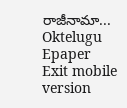రాజీనామా...
Oktelugu Epaper
Exit mobile version